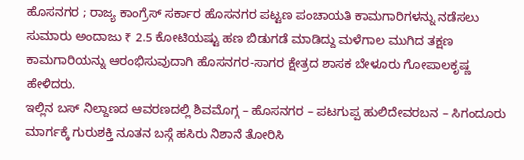ಹೊಸನಗರ ; ರಾಜ್ಯ ಕಾಂಗ್ರೆಸ್ ಸರ್ಕಾರ ಹೊಸನಗರ ಪಟ್ಟಣ ಪಂಚಾಯತಿ ಕಾಮಗಾರಿಗಳನ್ನು ನಡೆಸಲು ಸುಮಾರು ಅಂದಾಜು ₹ 2.5 ಕೋಟಿಯಷ್ಟು ಹಣ ಬಿಡುಗಡೆ ಮಾಡಿದ್ದು ಮಳೆಗಾಲ ಮುಗಿದ ತಕ್ಷಣ ಕಾಮಗಾರಿಯನ್ನು ಆರಂಭಿಸುವುದಾಗಿ ಹೊಸನಗರ-ಸಾಗರ ಕ್ಷೇತ್ರದ ಶಾಸಕ ಬೇಳೂರು ಗೋಪಾಲಕೃಷ್ಣ ಹೇಳಿದರು.
ಇಲ್ಲಿನ ಬಸ್ ನಿಲ್ದಾಣದ ಆವರಣದಲ್ಲಿ ಶಿವಮೊಗ್ಗ – ಹೊಸನಗರ – ಪಟಗುಪ್ಪ ಹುಲಿದೇವರಬನ – ಸಿಗಂದೂರು ಮಾರ್ಗಕ್ಕೆ ಗುರುಶಕ್ತಿ ನೂತನ ಬಸ್ಗೆ ಹಸಿರು ನಿಶಾನೆ ತೋರಿಸಿ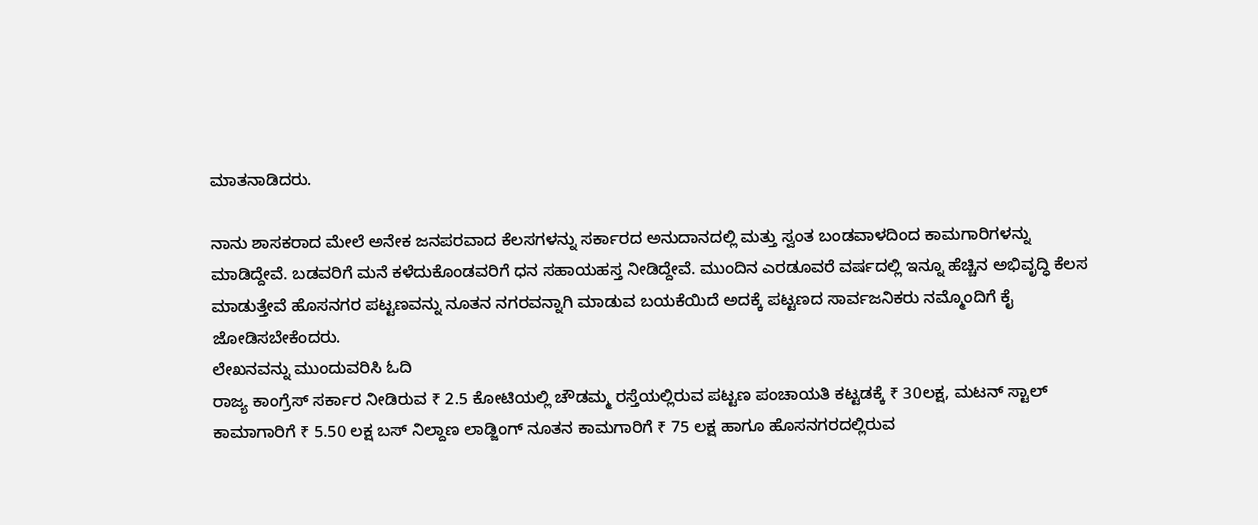ಮಾತನಾಡಿದರು.

ನಾನು ಶಾಸಕರಾದ ಮೇಲೆ ಅನೇಕ ಜನಪರವಾದ ಕೆಲಸಗಳನ್ನು ಸರ್ಕಾರದ ಅನುದಾನದಲ್ಲಿ ಮತ್ತು ಸ್ವಂತ ಬಂಡವಾಳದಿಂದ ಕಾಮಗಾರಿಗಳನ್ನು ಮಾಡಿದ್ದೇವೆ. ಬಡವರಿಗೆ ಮನೆ ಕಳೆದುಕೊಂಡವರಿಗೆ ಧನ ಸಹಾಯಹಸ್ತ ನೀಡಿದ್ದೇವೆ. ಮುಂದಿನ ಎರಡೂವರೆ ವರ್ಷದಲ್ಲಿ ಇನ್ನೂ ಹೆಚ್ಚಿನ ಅಭಿವೃದ್ಧಿ ಕೆಲಸ ಮಾಡುತ್ತೇವೆ ಹೊಸನಗರ ಪಟ್ಟಣವನ್ನು ನೂತನ ನಗರವನ್ನಾಗಿ ಮಾಡುವ ಬಯಕೆಯಿದೆ ಅದಕ್ಕೆ ಪಟ್ಟಣದ ಸಾರ್ವಜನಿಕರು ನಮ್ಮೊಂದಿಗೆ ಕೈ ಜೋಡಿಸಬೇಕೆಂದರು.
ಲೇಖನವನ್ನು ಮುಂದುವರಿಸಿ ಓದಿ
ರಾಜ್ಯ ಕಾಂಗ್ರೆಸ್ ಸರ್ಕಾರ ನೀಡಿರುವ ₹ 2.5 ಕೋಟಿಯಲ್ಲಿ ಚೌಡಮ್ಮ ರಸ್ತೆಯಲ್ಲಿರುವ ಪಟ್ಟಣ ಪಂಚಾಯತಿ ಕಟ್ಟಡಕ್ಕೆ ₹ 30ಲಕ್ಷ, ಮಟನ್ ಸ್ಟಾಲ್ ಕಾಮಾಗಾರಿಗೆ ₹ 5.50 ಲಕ್ಷ ಬಸ್ ನಿಲ್ದಾಣ ಲಾಡ್ಜಿಂಗ್ ನೂತನ ಕಾಮಗಾರಿಗೆ ₹ 75 ಲಕ್ಷ ಹಾಗೂ ಹೊಸನಗರದಲ್ಲಿರುವ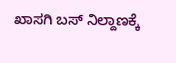ಖಾಸಗಿ ಬಸ್ ನಿಲ್ದಾಣಕ್ಕೆ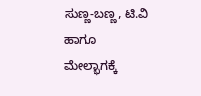ಸುಣ್ಣ-ಬಣ್ಣ, ಟಿ.ವಿ ಹಾಗೂ ಮೇಲ್ಭಾಗಕ್ಕೆ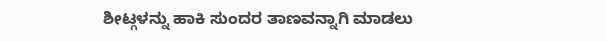ಶೀಟ್ಗಳನ್ನು ಹಾಕಿ ಸುಂದರ ತಾಣವನ್ನಾಗಿ ಮಾಡಲು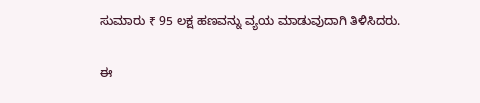ಸುಮಾರು ₹ 95 ಲಕ್ಷ ಹಣವನ್ನು ವ್ಯಯ ಮಾಡುವುದಾಗಿ ತಿಳಿಸಿದರು.

ಈ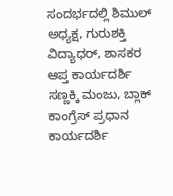ಸಂದರ್ಭದಲ್ಲಿ ಶಿಮುಲ್ ಅಧ್ಯಕ್ಷ, ಗುರುಶಕ್ತಿ ವಿದ್ಯಾಧರ್, ಶಾಸಕರ ಆಪ್ತ ಕಾರ್ಯದರ್ಶಿ ಸಣ್ಣಕ್ಕಿ ಮಂಜು, ಬ್ಲಾಕ್ ಕಾಂಗ್ರೆಸ್ ಪ್ರಧಾನ ಕಾರ್ಯದರ್ಶಿ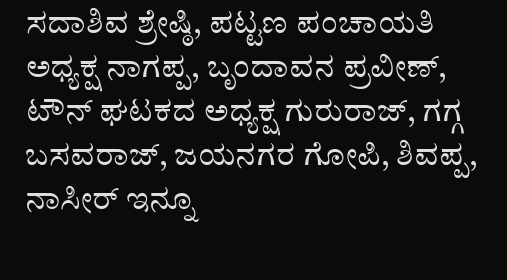ಸದಾಶಿವ ಶ್ರೇಷ್ಠಿ, ಪಟ್ಟಣ ಪಂಚಾಯತಿ ಅಧ್ಯಕ್ಷ ನಾಗಪ್ಪ, ಬೃಂದಾವನ ಪ್ರವೀಣ್, ಟೌನ್ ಘಟಕದ ಅಧ್ಯಕ್ಷ ಗುರುರಾಜ್, ಗಗ್ಗ ಬಸವರಾಜ್, ಜಯನಗರ ಗೋಪಿ, ಶಿವಪ್ಪ, ನಾಸೀರ್ ಇನ್ನೂ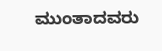ಮುಂತಾದವರು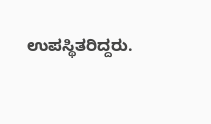ಉಪಸ್ಥಿತರಿದ್ದರು.